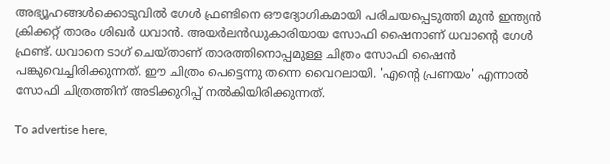അഭ്യൂഹങ്ങള്‍ക്കൊടുവില്‍ ഗേള്‍ ഫ്രണ്ടിനെ ഔദ്യോഗികമായി പരിചയപ്പെടുത്തി മുന്‍ ഇന്ത്യന്‍ ക്രിക്കറ്റ് താരം ശിഖര്‍ ധവാന്‍. അയര്‍ലന്‍ഡുകാരിയായ സോഫി ഷൈനാണ് ധവാന്റെ ഗേള്‍ ഫ്രണ്ട്. ധവാനെ ടാഗ് ചെയ്താണ് താരത്തിനൊപ്പമുള്ള ചിത്രം സോഫി ഷൈന്‍ പങ്കുവെച്ചിരിക്കുന്നത്. ഈ ചിത്രം പെട്ടെന്നു തന്നെ വൈറലായി. 'എന്റെ പ്രണയം' എന്നാല്‍ സോഫി ചിത്രത്തിന് അടിക്കുറിപ്പ് നല്‍കിയിരിക്കുന്നത്.

To advertise here,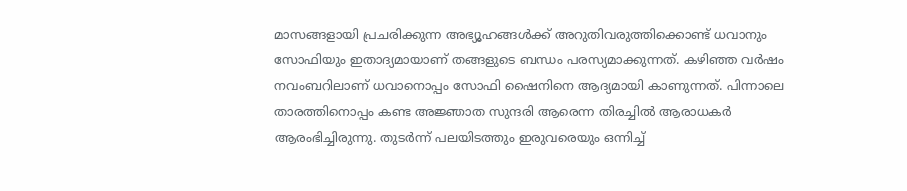മാസങ്ങളായി പ്രചരിക്കുന്ന അഭ്യൂഹങ്ങള്‍ക്ക് അറുതിവരുത്തിക്കൊണ്ട് ധവാനും സോഫിയും ഇതാദ്യമായാണ് തങ്ങളുടെ ബന്ധം പരസ്യമാക്കുന്നത്. കഴിഞ്ഞ വര്‍ഷം നവംബറിലാണ് ധവാനൊപ്പം സോഫി ഷൈനിനെ ആദ്യമായി കാണുന്നത്. പിന്നാലെ താരത്തിനൊപ്പം കണ്ട അജ്ഞാത സുന്ദരി ആരെന്ന തിരച്ചില്‍ ആരാധകര്‍ ആരംഭിച്ചിരുന്നു. തുടര്‍ന്ന് പലയിടത്തും ഇരുവരെയും ഒന്നിച്ച്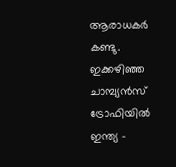ആരാധകര്‍ കണ്ടു. ഇക്കഴിഞ്ഞ ചാമ്പ്യന്‍സ് ട്രോഫിയില്‍ ഇന്ത്യ -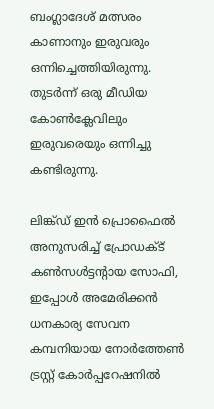ബംഗ്ലാദേശ് മത്സരം കാണാനും ഇരുവരും ഒന്നിച്ചെത്തിയിരുന്നു. തുടര്‍ന്ന് ഒരു മീഡിയ കോണ്‍ക്ലേവിലും ഇരുവരെയും ഒന്നിച്ചു കണ്ടിരുന്നു.

ലിങ്ക്ഡ് ഇന്‍ പ്രൊഫൈല്‍ അനുസരിച്ച് പ്രോഡക്ട് കണ്‍സള്‍ട്ടന്റായ സോഫി, ഇപ്പോള്‍ അമേരിക്കന്‍ ധനകാര്യ സേവന കമ്പനിയായ നോര്‍ത്തേണ്‍ ട്രസ്റ്റ് കോര്‍പ്പറേഷനില്‍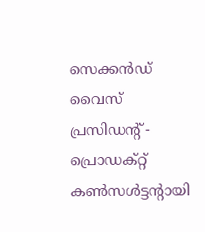സെക്കന്‍ഡ് വൈസ് പ്രസിഡന്റ് - പ്രൊഡക്റ്റ് കണ്‍സള്‍ട്ടന്റായി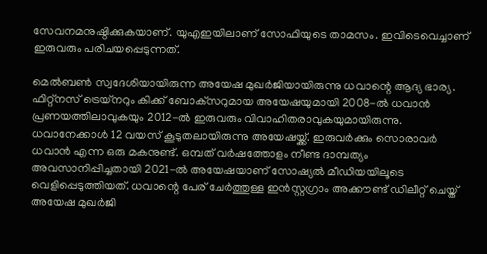സേവനമനുഷ്ഠിക്കുകയാണ്. യുഎഇയിലാണ് സോഫിയുടെ താമസം. ഇവിടെവെച്ചാണ് ഇരുവരും പരിചയപ്പെടുന്നത്.

മെല്‍ബണ്‍ സ്വദേശിയായിരുന്ന അയേഷ മുഖര്‍ജിയായിരുന്നു ധവാന്റെ ആദ്യ ഭാര്യ. ഫിറ്റ്‌നസ് ട്രെയ്‌നറും കിക്ക് ബോക്‌സറുമായ അയേഷയുമായി 2008-ല്‍ ധവാന്‍ പ്രണയത്തിലാവുകയും 2012-ല്‍ ഇരുവരും വിവാഹിതരാവുകയുമായിരുന്നു. ധവാനേക്കാള്‍ 12 വയസ് കൂടുതലായിരുന്നു അയേഷയ്ക്ക്. ഇരുവര്‍ക്കും സൊരാവര്‍ ധവാന്‍ എന്ന ഒരു മകനുണ്ട്. ഒമ്പത് വര്‍ഷത്തോളം നീണ്ട ദാമ്പത്യം അവസാനിപ്പിച്ചതായി 2021-ല്‍ അയേഷയാണ് സോഷ്യല്‍ മീഡിയയിലൂടെ വെളിപ്പെടുത്തിയത്. ധവാന്റെ പേര് ചേര്‍ത്തുള്ള ഇന്‍സ്റ്റഗ്രാം അക്കൗണ്ട് ഡിലീറ്റ് ചെയ്ത് അയേഷ മുഖര്‍ജി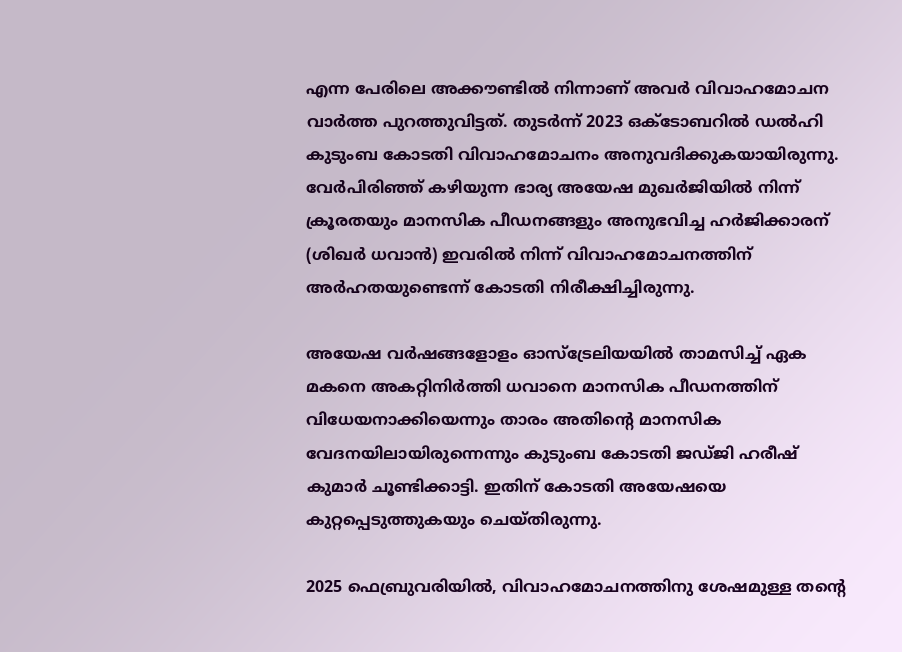എന്ന പേരിലെ അക്കൗണ്ടില്‍ നിന്നാണ് അവര്‍ വിവാഹമോചന വാര്‍ത്ത പുറത്തുവിട്ടത്. തുടര്‍ന്ന് 2023 ഒക്ടോബറില്‍ ഡല്‍ഹി കുടുംബ കോടതി വിവാഹമോചനം അനുവദിക്കുകയായിരുന്നു. വേര്‍പിരിഞ്ഞ് കഴിയുന്ന ഭാര്യ അയേഷ മുഖര്‍ജിയില്‍ നിന്ന് ക്രൂരതയും മാനസിക പീഡനങ്ങളും അനുഭവിച്ച ഹര്‍ജിക്കാരന് (ശിഖര്‍ ധവാന്‍) ഇവരില്‍ നിന്ന് വിവാഹമോചനത്തിന് അര്‍ഹതയുണ്ടെന്ന് കോടതി നിരീക്ഷിച്ചിരുന്നു.

അയേഷ വര്‍ഷങ്ങളോളം ഓസ്ട്രേലിയയില്‍ താമസിച്ച് ഏക മകനെ അകറ്റിനിര്‍ത്തി ധവാനെ മാനസിക പീഡനത്തിന് വിധേയനാക്കിയെന്നും താരം അതിന്റെ മാനസിക വേദനയിലായിരുന്നെന്നും കുടുംബ കോടതി ജഡ്ജി ഹരീഷ് കുമാര്‍ ചൂണ്ടിക്കാട്ടി. ഇതിന് കോടതി അയേഷയെ കുറ്റപ്പെടുത്തുകയും ചെയ്തിരുന്നു.

2025 ഫെബ്രുവരിയില്‍, വിവാഹമോചനത്തിനു ശേഷമുള്ള തന്റെ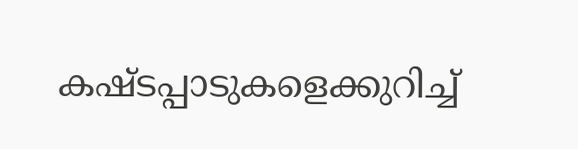കഷ്ടപ്പാടുകളെക്കുറിച്ച്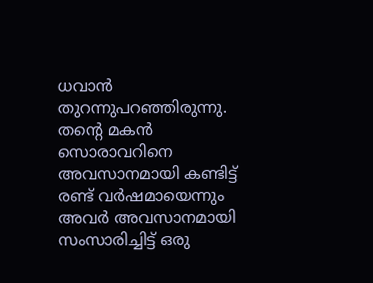ധവാന്‍ തുറന്നുപറഞ്ഞിരുന്നു. തന്റെ മകന്‍ സൊരാവറിനെ അവസാനമായി കണ്ടിട്ട് രണ്ട് വര്‍ഷമായെന്നും അവര്‍ അവസാനമായി സംസാരിച്ചിട്ട് ഒരു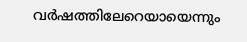വര്‍ഷത്തിലേറെയായെന്നും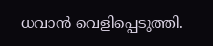ധവാന്‍ വെളിപ്പെടുത്തി.